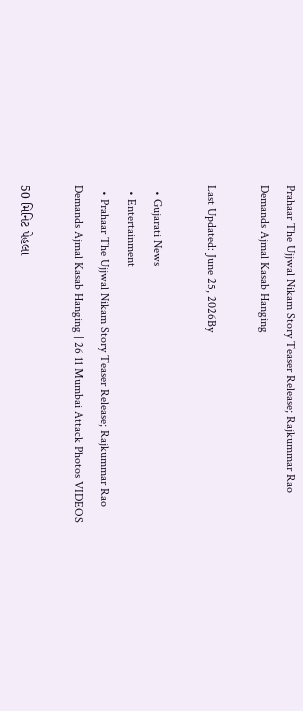Prahaar The Ujjwal Nikam Story Teaser Release; Rajkummar Rao Demands Ajmal Kasab Hanging

Last Updated: June 25, 2026By

  • Gujarati News
  • Entertainment
  • Prahaar The Ujjwal Nikam Story Teaser Release; Rajkummar Rao Demands Ajmal Kasab Hanging | 26 11 Mumbai Attack Photos VIDEOS

50 મિનિટ પેહલા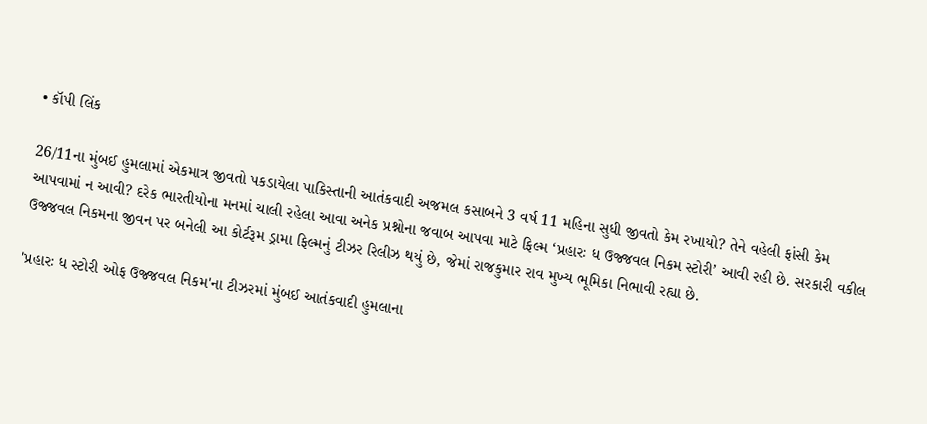• કૉપી લિંક

26/11ના મુંબઈ હુમલામાં એકમાત્ર જીવતો પકડાયેલા પાકિસ્તાની આતંકવાદી અજમલ કસાબને 3 વર્ષ 11 મહિના સુધી જીવતો કેમ રખાયો? તેને વહેલી ફાંસી કેમ આપવામાં ન આવી? દરેક ભારતીયોના મનમાં ચાલી રહેલા આવા અનેક પ્રશ્નોના જવાબ આપવા માટે ફિલ્મ ‘પ્રહારઃ ધ ઉજ્જવલ નિકમ સ્ટોરી’ આવી રહી છે. સરકારી વકીલ ઉજ્જવલ નિકમના જીવન પર બનેલી આ કોર્ટરૂમ ડ્રામા ફિલ્મનું ટીઝર રિલીઝ થયું છે, જેમાં રાજકુમાર રાવ મુખ્ય ભૂમિકા નિભાવી રહ્યા છે.

'પ્રહારઃ ધ સ્ટોરી ઓફ ઉજ્જવલ નિકમ'ના ટીઝરમાં મુંબઈ આતંકવાદી હુમલાના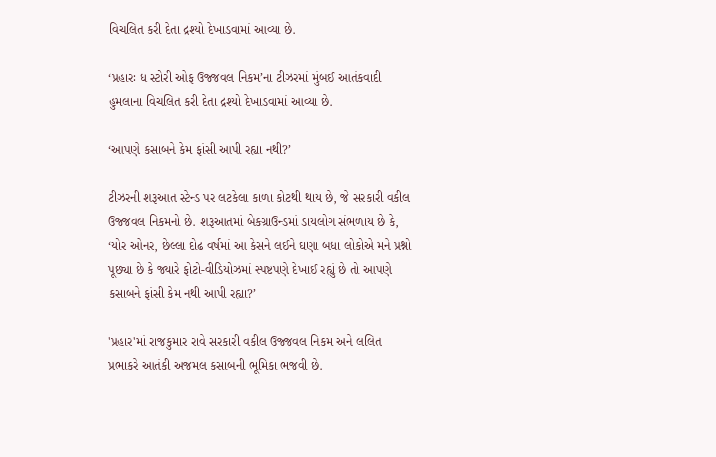વિચલિત કરી દેતા દ્રશ્યો દેખાડવામાં આવ્યા છે.

‘પ્રહારઃ ધ સ્ટોરી ઓફ ઉજ્જવલ નિકમ’ના ટીઝરમાં મુંબઈ આતંકવાદી હુમલાના વિચલિત કરી દેતા દ્રશ્યો દેખાડવામાં આવ્યા છે.

‘આપણે કસાબને કેમ ફાંસી આપી રહ્યા નથી?’

ટીઝરની શરૂઆત સ્ટેન્ડ પર લટકેલા કાળા કોટથી થાય છે, જે સરકારી વકીલ ઉજ્જવલ નિકમનો છે. શરૂઆતમાં બેકગ્રાઉન્ડમાં ડાયલોગ સંભળાય છે કે, ‘યોર ઓનર, છેલ્લા દોઢ વર્ષમાં આ કેસને લઈને ઘણા બધા લોકોએ મને પ્રશ્નો પૂછ્યા છે કે જ્યારે ફોટો-વીડિયોઝમાં સ્પષ્ટપણે દેખાઈ રહ્યું છે તો આપણે કસાબને ફાંસી કેમ નથી આપી રહ્યા?’

'પ્રહાર'માં રાજકુમાર રાવે સરકારી વકીલ ઉજ્જવલ નિકમ અને લલિત પ્રભાકરે આતંકી અજમલ કસાબની ભૂમિકા ભજવી છે.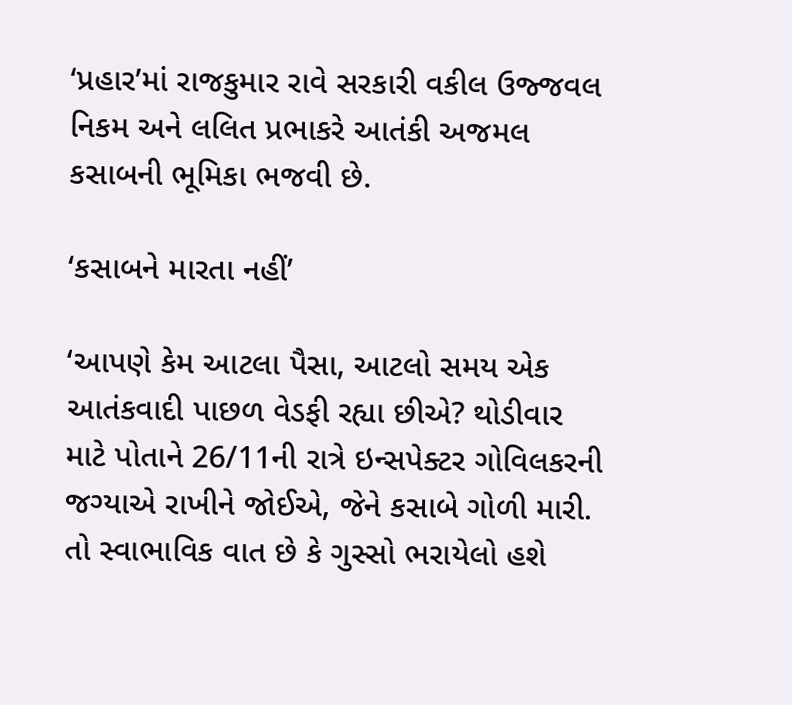‘પ્રહાર’માં રાજકુમાર રાવે સરકારી વકીલ ઉજ્જવલ નિકમ અને લલિત પ્રભાકરે આતંકી અજમલ કસાબની ભૂમિકા ભજવી છે.

‘કસાબને મારતા નહીં’

‘આપણે કેમ આટલા પૈસા, આટલો સમય એક આતંકવાદી પાછળ વેડફી રહ્યા છીએ? થોડીવાર માટે પોતાને 26/11ની રાત્રે ઇન્સપેક્ટર ગોવિલકરની જગ્યાએ રાખીને જોઈએ, જેને કસાબે ગોળી મારી. તો સ્વાભાવિક વાત છે કે ગુસ્સો ભરાયેલો હશે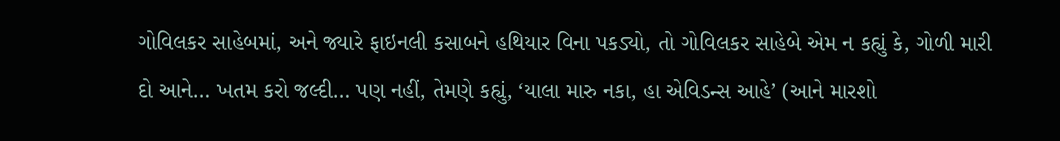ગોવિલકર સાહેબમાં, અને જ્યારે ફાઇનલી કસાબને હથિયાર વિના પકડ્યો, તો ગોવિલકર સાહેબે એમ ન કહ્યું કે, ગોળી મારી દો આને… ખતમ કરો જલ્દી… પણ નહીં, તેમણે કહ્યું, ‘યાલા મારુ નકા, હા એવિડન્સ આહે’ (આને મારશો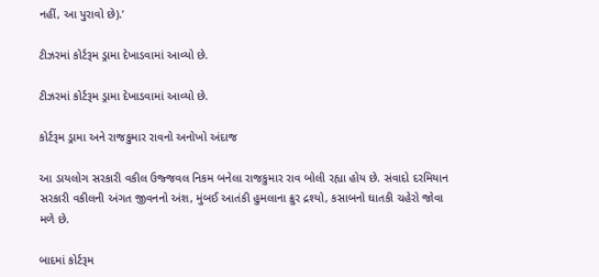નહીં, આ પુરાવો છે).’

ટીઝરમાં કોર્ટરૂમ ડ્રામા દેખાડવામાં આવ્યો છે.

ટીઝરમાં કોર્ટરૂમ ડ્રામા દેખાડવામાં આવ્યો છે.

કોર્ટરૂમ ડ્રામા અને રાજકુમાર રાવનો અનોખો અંદાજ

આ ડાયલોગ સરકારી વકીલ ઉજ્જવલ નિકમ બનેલા રાજકુમાર રાવ બોલી રહ્યા હોય છે. સંવાદો દરમિયાન સરકારી વકીલની અંગત જીવનનો અંશ, મુંબઈ આતંકી હુમલાના ક્રુર દ્રશ્યો, કસાબનો ઘાતકી ચહેરો જોવા મળે છે.

બાદમાં કોર્ટરૂમ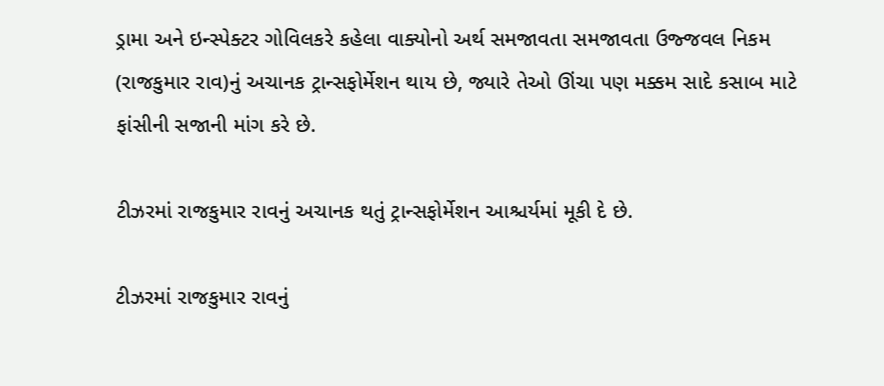ડ્રામા અને ઇન્સ્પેક્ટર ગોવિલકરે કહેલા વાક્યોનો અર્થ સમજાવતા સમજાવતા ઉજ્જવલ નિકમ (રાજકુમાર રાવ)નું અચાનક ટ્રાન્સફોર્મેશન થાય છે, જ્યારે તેઓ ઊંચા પણ મક્કમ સાદે કસાબ માટે ફાંસીની સજાની માંગ કરે છે.

ટીઝરમાં રાજકુમાર રાવનું અચાનક થતું ટ્રાન્સફોર્મેશન આશ્ચર્યમાં મૂકી દે છે.

ટીઝરમાં રાજકુમાર રાવનું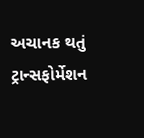અચાનક થતું ટ્રાન્સફોર્મેશન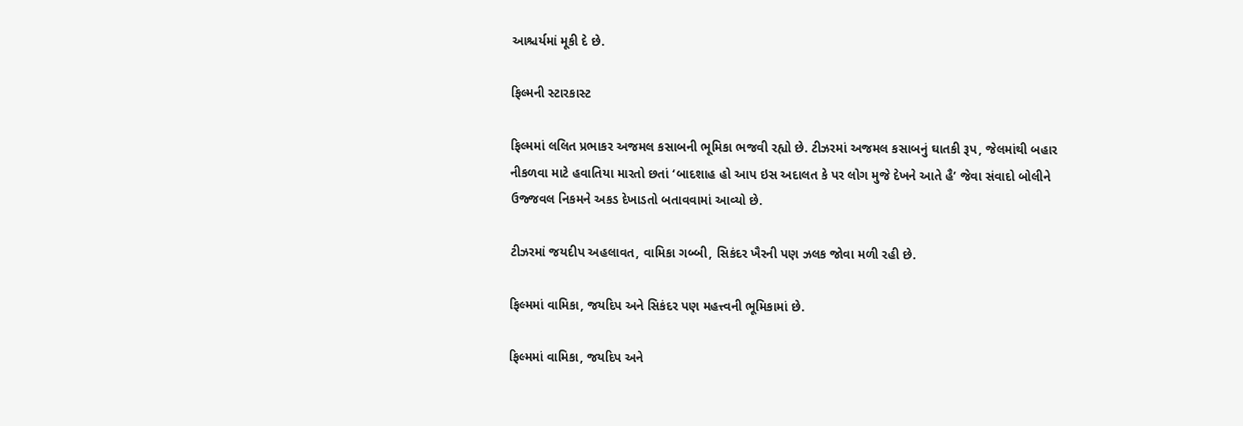આશ્ચર્યમાં મૂકી દે છે.

ફિલ્મની સ્ટારકાસ્ટ

ફિલ્મમાં લલિત પ્રભાકર અજમલ કસાબની ભૂમિકા ભજવી રહ્યો છે. ટીઝરમાં અજમલ કસાબનું ઘાતકી રૂપ, જેલમાંથી બહાર નીકળવા માટે હવાતિયા મારતો છતાં ‘બાદશાહ હો આપ ઇસ અદાલત કે પર લોગ મુજે દેખને આતે હૈ’ જેવા સંવાદો બોલીને ઉજ્જવલ નિકમને અકડ દેખાડતો બતાવવામાં આવ્યો છે.

ટીઝરમાં જયદીપ અહલાવત, વામિકા ગબ્બી, સિકંદર ખૈરની પણ ઝલક જોવા મળી રહી છે.

ફિલ્મમાં વામિકા, જયદિપ અને સિકંદર પણ મહત્ત્વની ભૂમિકામાં છે.

ફિલ્મમાં વામિકા, જયદિપ અને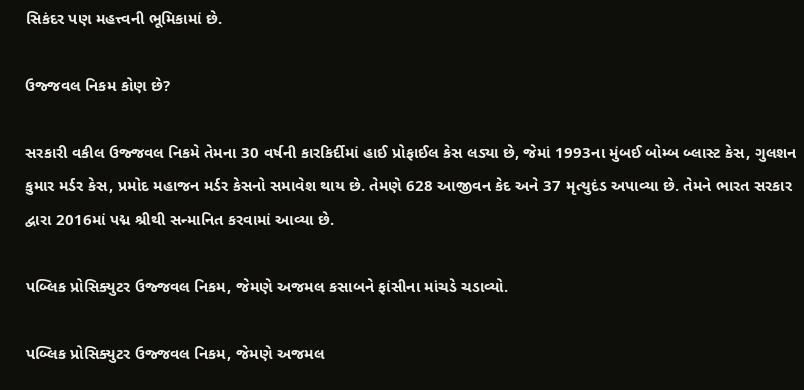સિકંદર પણ મહત્ત્વની ભૂમિકામાં છે.

ઉજ્જવલ નિકમ કોણ છે?

સરકારી વકીલ ઉજ્જવલ નિકમે તેમના 30 વર્ષની કારકિર્દીમાં હાઈ પ્રોફાઈલ કેસ લડ્યા છે, જેમાં 1993ના મુંબઈ બોમ્બ બ્લાસ્ટ કેસ, ગુલશન કુમાર મર્ડર કેસ, પ્રમોદ મહાજન મર્ડર કેસનો સમાવેશ થાય છે. તેમણે 628 આજીવન કેદ અને 37 મૃત્યુદંડ અપાવ્યા છે. તેમને ભારત સરકાર દ્વારા 2016માં પદ્મ શ્રીથી સન્માનિત કરવામાં આવ્યા છે.

પબ્લિક પ્રોસિક્યુટર ઉજ્જવલ નિકમ, જેમણે અજમલ કસાબને ફાંસીના માંચડે ચડાવ્યો.

પબ્લિક પ્રોસિક્યુટર ઉજ્જવલ નિકમ, જેમણે અજમલ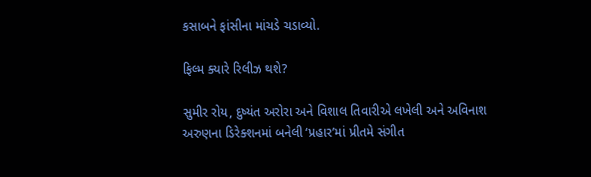કસાબને ફાંસીના માંચડે ચડાવ્યો.

ફિલ્મ ક્યારે રિલીઝ થશે?

સુમીર રોય, દુષ્યંત અરોરા અને વિશાલ તિવારીએ લખેલી અને અવિનાશ અરુણના ડિરેક્શનમાં બનેલી ‘પ્રહાર’માં પ્રીતમે સંગીત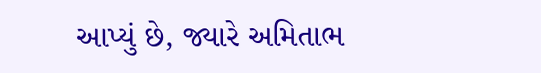આપ્યું છે, જ્યારે અમિતાભ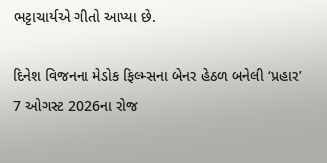ભટ્ટાચાર્યએ ગીતો આપ્યા છે.

દિનેશ વિજનના મેડોક ફિલ્મ્સના બેનર હેઠળ બનેલી ‘પ્રહાર’ 7 ઓગસ્ટ 2026ના રોજ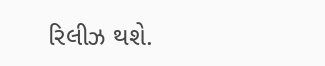રિલીઝ થશે.